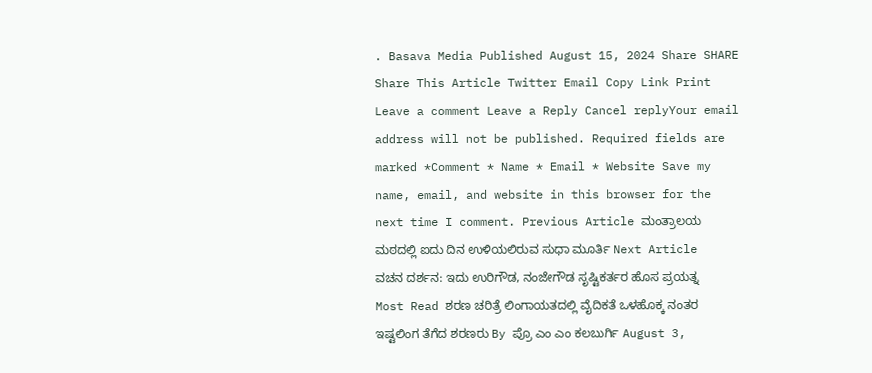. Basava Media Published August 15, 2024 Share SHARE Share This Article Twitter Email Copy Link Print Leave a comment Leave a Reply Cancel replyYour email address will not be published. Required fields are marked *Comment * Name * Email * Website Save my name, email, and website in this browser for the next time I comment. Previous Article ಮಂತ್ರಾಲಯ ಮಠದಲ್ಲಿ ಐದು ದಿನ ಉಳಿಯಲಿರುವ ಸುಧಾ ಮೂರ್ತಿ Next Article ವಚನ ದರ್ಶನ: ಇದು ಉರಿಗೌಡ, ನಂಜೇಗೌಡ ಸೃಷ್ಟಿಕರ್ತರ ಹೊಸ ಪ್ರಯತ್ನ Most Read ಶರಣ ಚರಿತ್ರೆ ಲಿಂಗಾಯತದಲ್ಲಿ ವೈದಿಕತೆ ಒಳಹೊಕ್ಕ ನಂತರ ಇಷ್ಟಲಿಂಗ ತೆಗೆದ ಶರಣರು By ಪ್ರೊ ಎಂ ಎಂ ಕಲಬುರ್ಗಿ August 3,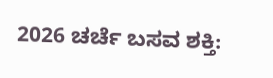2026 ಚರ್ಚೆ ಬಸವ ಶಕ್ತಿ: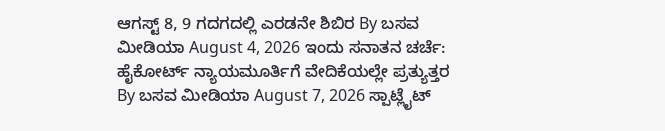ಆಗಸ್ಟ್ 8, 9 ಗದಗದಲ್ಲಿ ಎರಡನೇ ಶಿಬಿರ By ಬಸವ ಮೀಡಿಯಾ August 4, 2026 ಇಂದು ಸನಾತನ ಚರ್ಚೆ: ಹೈಕೋರ್ಟ್ ನ್ಯಾಯಮೂರ್ತಿಗೆ ವೇದಿಕೆಯಲ್ಲೇ ಪ್ರತ್ಯುತ್ತರ By ಬಸವ ಮೀಡಿಯಾ August 7, 2026 ಸ್ಪಾಟ್ಲೈಟ್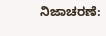ನಿಜಾಚರಣೆ: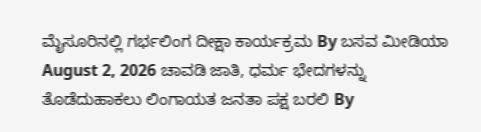ಮೈಸೂರಿನಲ್ಲಿ ಗರ್ಭಲಿಂಗ ದೀಕ್ಷಾ ಕಾರ್ಯಕ್ರಮ By ಬಸವ ಮೀಡಿಯಾ August 2, 2026 ಚಾವಡಿ ಜಾತಿ, ಧರ್ಮ ಭೇದಗಳನ್ನು ತೊಡೆದುಹಾಕಲು ಲಿಂಗಾಯತ ಜನತಾ ಪಕ್ಷ ಬರಲಿ By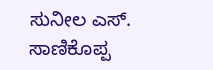ಸುನೀಲ ಎಸ್. ಸಾಣಿಕೊಪ್ಪ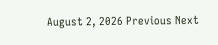August 2, 2026 Previous Next